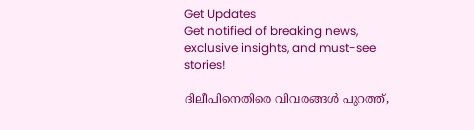Get Updates
Get notified of breaking news, exclusive insights, and must-see stories!

ദിലീപിനെതിരെ വിവരങ്ങള്‍ പുറത്ത്,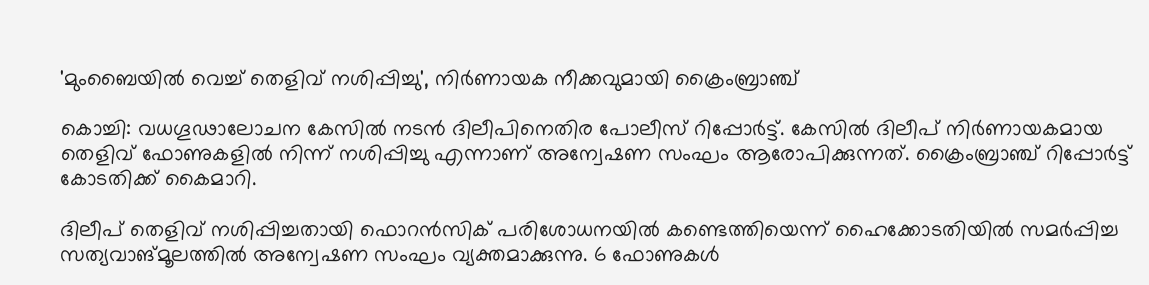'മുംബൈയിൽ വെച്ച് തെളിവ് നശിപ്പിച്ചു', നിർണായക നീക്കവുമായി ക്രൈംബ്രാഞ്ച്

കൊച്ചി: വധഗൂഢാലോചന കേസില്‍ നടന്‍ ദിലീപിനെതിര പോലീസ് റിപ്പോര്‍ട്ട്. കേസില്‍ ദിലീപ് നിര്‍ണായകമായ തെളിവ് ഫോണുകളിൽ നിന്ന് നശിപ്പിച്ചു എന്നാണ് അന്വേഷണ സംഘം ആരോപിക്കുന്നത്. ക്രൈംബ്രാഞ്ച് റിപ്പോര്‍ട്ട് കോടതിക്ക് കൈമാറി.

ദിലീപ് തെളിവ് നശിപ്പിച്ചതായി ഫൊറന്‍സിക് പരിശോധനയില്‍ കണ്ടെത്തിയെന്ന് ഹൈക്കോടതിയില്‍ സമര്‍പ്പിച്ച സത്യവാങ്മൂലത്തില്‍ അന്വേഷണ സംഘം വ്യക്തമാക്കുന്നു. 6 ഫോണുകൾ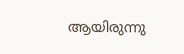ആയിരുന്നു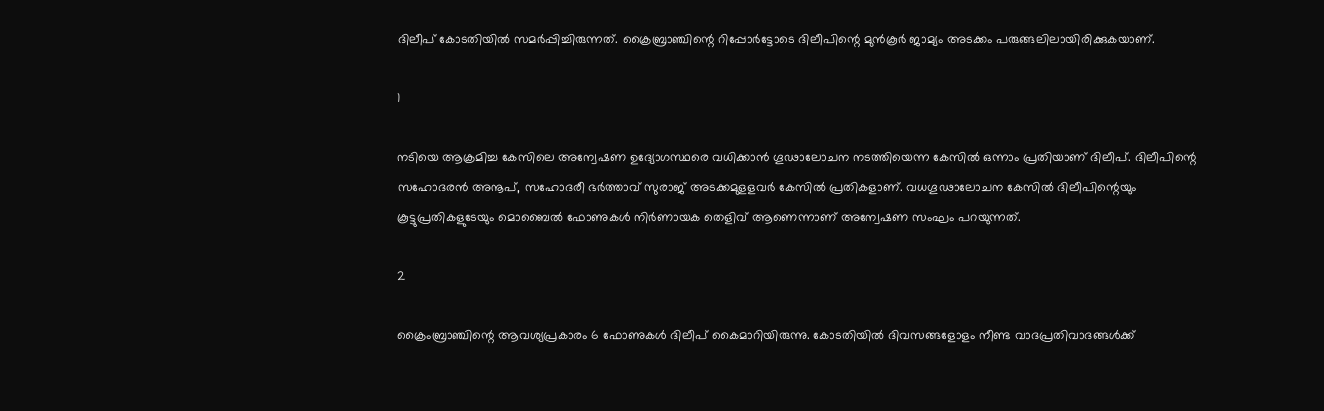ദിലീപ് കോടതിയിൽ സമർപ്പിച്ചിരുന്നത്. ക്രൈബ്രാഞ്ചിന്റെ റിപ്പോർട്ടോടെ ദിലീപിന്റെ മുന്‍കൂര്‍ ജാമ്യം അടക്കം പരുങ്ങലിലായിരിക്കുകയാണ്.

1

നടിയെ ആക്രമിച്ച കേസിലെ അന്വേഷണ ഉദ്യോഗസ്ഥരെ വധിക്കാന്‍ ഗൂഢാലോചന നടത്തിയെന്ന കേസില്‍ ഒന്നാം പ്രതിയാണ് ദിലീപ്. ദിലീപിന്റെ സഹോദരന്‍ അനൂപ്, സഹോദരീ ഭര്‍ത്താവ് സുരാജ് അടക്കമുളളവര്‍ കേസില്‍ പ്രതികളാണ്. വധഗൂഢാലോചന കേസില്‍ ദിലീപിന്റെയും കൂട്ടുപ്രതികളുടേയും മൊബൈല്‍ ഫോണുകള്‍ നിര്‍ണായക തെളിവ് ആണെന്നാണ് അന്വേഷണ സംഘം പറയുന്നത്.

2

ക്രൈംബ്രാഞ്ചിന്റെ ആവശ്യപ്രകാരം 6 ഫോണുകള്‍ ദിലീപ് കൈമാറിയിരുന്നു. കോടതിയില്‍ ദിവസങ്ങളോളം നീണ്ട വാദപ്രതിവാദങ്ങള്‍ക്ക്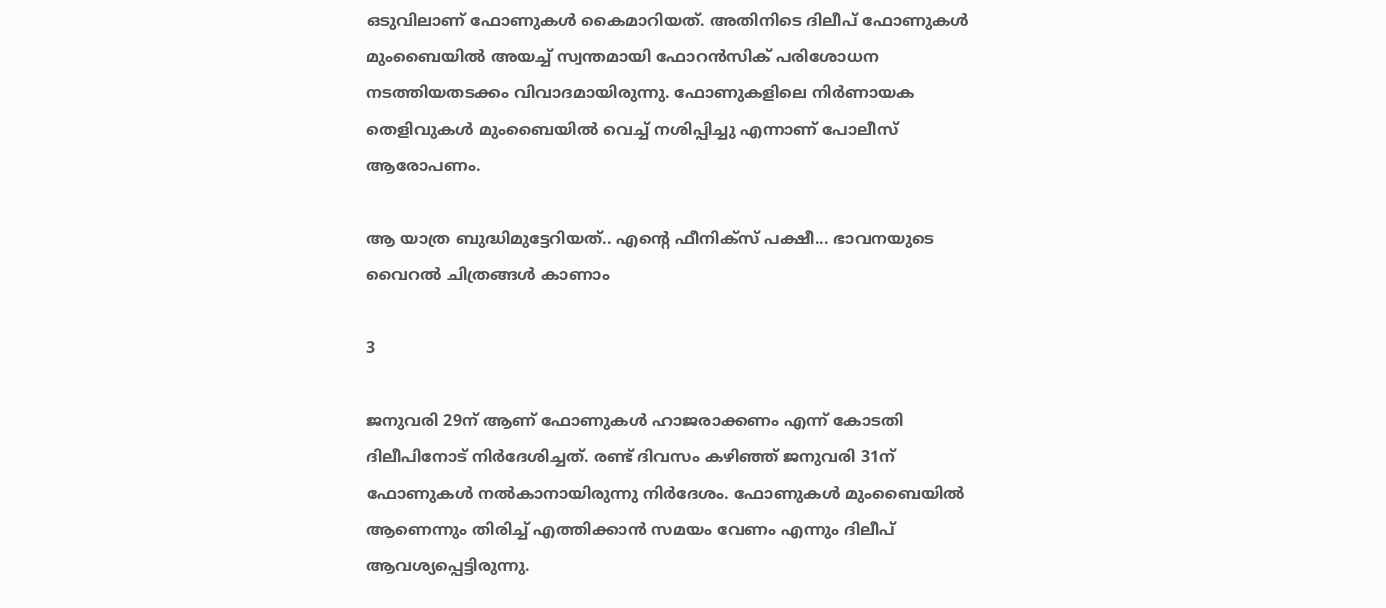ഒടുവിലാണ് ഫോണുകള്‍ കൈമാറിയത്. അതിനിടെ ദിലീപ് ഫോണുകള്‍ മുംബൈയില്‍ അയച്ച് സ്വന്തമായി ഫോറന്‍സിക് പരിശോധന നടത്തിയതടക്കം വിവാദമായിരുന്നു. ഫോണുകളിലെ നിര്‍ണായക തെളിവുകള്‍ മുംബൈയില്‍ വെച്ച് നശിപ്പിച്ചു എന്നാണ് പോലീസ് ആരോപണം.

ആ യാത്ര ബുദ്ധിമുട്ടേറിയത്.. എന്റെ ഫീനിക്സ് പക്ഷീ... ഭാവനയുടെ വൈറൽ ചിത്രങ്ങൾ കാണാം

3

ജനുവരി 29ന് ആണ് ഫോണുകള്‍ ഹാജരാക്കണം എന്ന് കോടതി ദിലീപിനോട് നിര്‍ദേശിച്ചത്. രണ്ട് ദിവസം കഴിഞ്ഞ് ജനുവരി 31ന് ഫോണുകള്‍ നല്‍കാനായിരുന്നു നിര്‍ദേശം. ഫോണുകള്‍ മുംബൈയില്‍ ആണെന്നും തിരിച്ച് എത്തിക്കാന്‍ സമയം വേണം എന്നും ദിലീപ് ആവശ്യപ്പെട്ടിരുന്നു.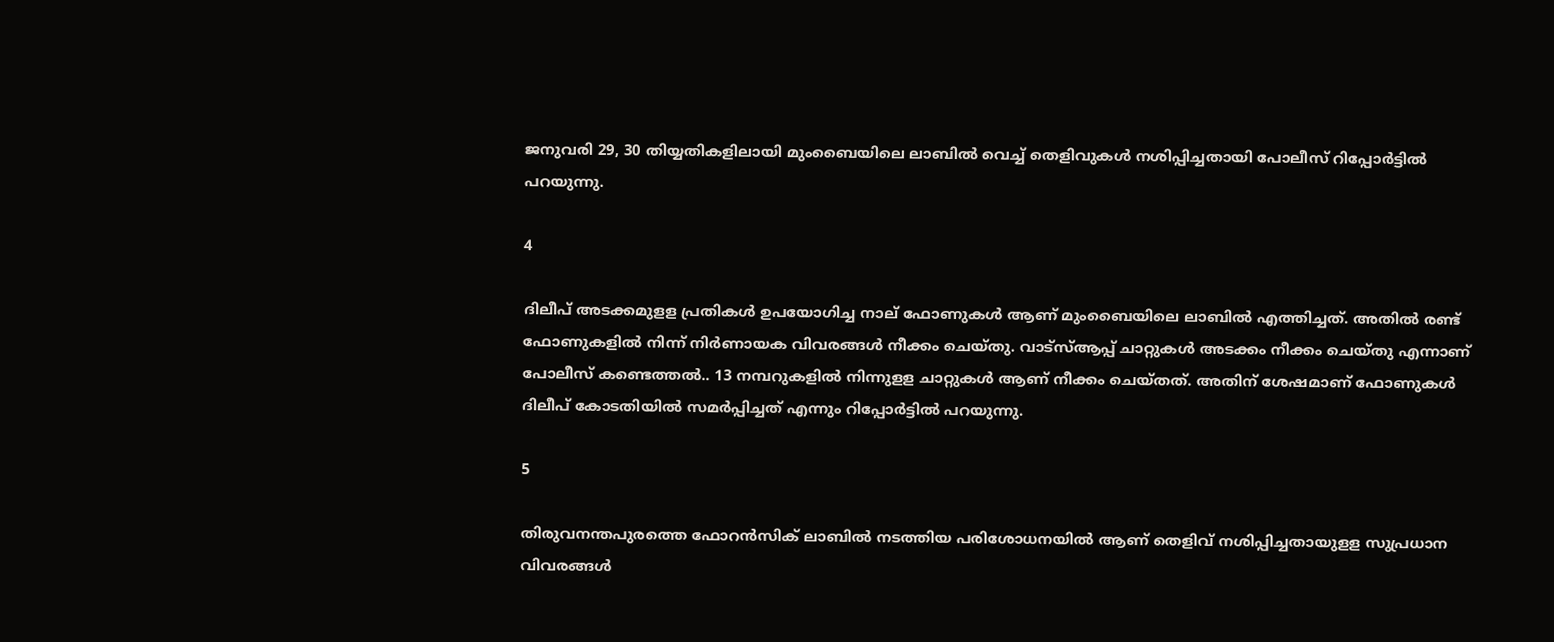ജനുവരി 29, 30 തിയ്യതികളിലായി മുംബൈയിലെ ലാബില്‍ വെച്ച് തെളിവുകള്‍ നശിപ്പിച്ചതായി പോലീസ് റിപ്പോര്‍ട്ടില്‍ പറയുന്നു.

4

ദിലീപ് അടക്കമുളള പ്രതികള്‍ ഉപയോഗിച്ച നാല് ഫോണുകള്‍ ആണ് മുംബൈയിലെ ലാബില്‍ എത്തിച്ചത്. അതില്‍ രണ്ട് ഫോണുകളില്‍ നിന്ന് നിര്‍ണായക വിവരങ്ങള്‍ നീക്കം ചെയ്തു. വാട്‌സ്ആപ്പ് ചാറ്റുകള്‍ അടക്കം നീക്കം ചെയ്തു എന്നാണ് പോലീസ് കണ്ടെത്തല്‍.. 13 നമ്പറുകളില്‍ നിന്നുളള ചാറ്റുകള്‍ ആണ് നീക്കം ചെയ്തത്. അതിന് ശേഷമാണ് ഫോണുകള്‍ ദിലീപ് കോടതിയില്‍ സമര്‍പ്പിച്ചത് എന്നും റിപ്പോര്‍ട്ടില്‍ പറയുന്നു.

5

തിരുവനന്തപുരത്തെ ഫോറന്‍സിക് ലാബില്‍ നടത്തിയ പരിശോധനയില്‍ ആണ് തെളിവ് നശിപ്പിച്ചതായുളള സുപ്രധാന വിവരങ്ങള്‍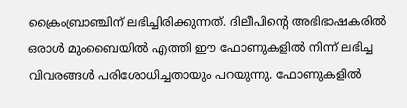ക്രൈംബ്രാഞ്ചിന് ലഭിച്ചിരിക്കുന്നത്. ദിലീപിന്റെ അഭിഭാഷകരില്‍ ഒരാള്‍ മുംബൈയില്‍ എത്തി ഈ ഫോണുകളില്‍ നിന്ന് ലഭിച്ച വിവരങ്ങള്‍ പരിശോധിച്ചതായും പറയുന്നു. ഫോണുകളില്‍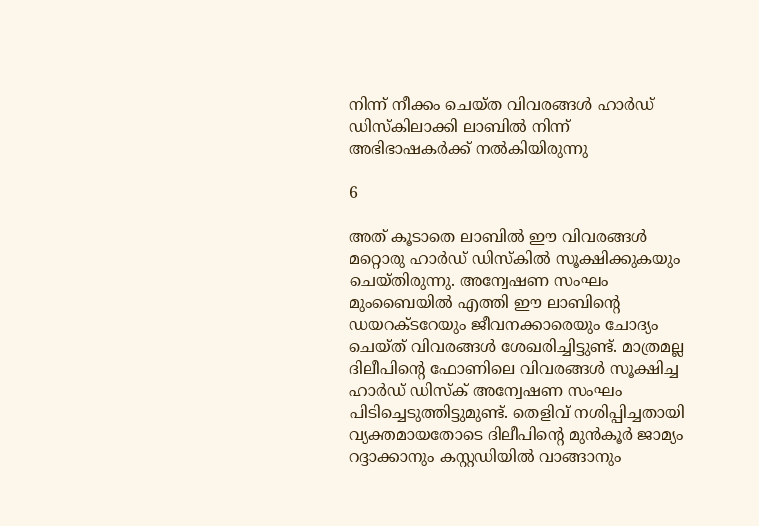നിന്ന് നീക്കം ചെയ്ത വിവരങ്ങള്‍ ഹാര്‍ഡ് ഡിസ്‌കിലാക്കി ലാബില്‍ നിന്ന് അഭിഭാഷകര്‍ക്ക് നല്‍കിയിരുന്നു

6

അത് കൂടാതെ ലാബില്‍ ഈ വിവരങ്ങള്‍ മറ്റൊരു ഹാര്‍ഡ് ഡിസ്‌കില്‍ സൂക്ഷിക്കുകയും ചെയ്തിരുന്നു. അന്വേഷണ സംഘം മുംബൈയില്‍ എത്തി ഈ ലാബിന്റെ ഡയറക്ടറേയും ജീവനക്കാരെയും ചോദ്യം ചെയ്ത് വിവരങ്ങള്‍ ശേഖരിച്ചിട്ടുണ്ട്. മാത്രമല്ല ദിലീപിന്റെ ഫോണിലെ വിവരങ്ങള്‍ സൂക്ഷിച്ച ഹാര്‍ഡ് ഡിസ്‌ക് അന്വേഷണ സംഘം പിടിച്ചെടുത്തിട്ടുമുണ്ട്. തെളിവ് നശിപ്പിച്ചതായി വ്യക്തമായതോടെ ദിലീപിന്റെ മുന്‍കൂര്‍ ജാമ്യം റദ്ദാക്കാനും കസ്റ്റഡിയില്‍ വാങ്ങാനും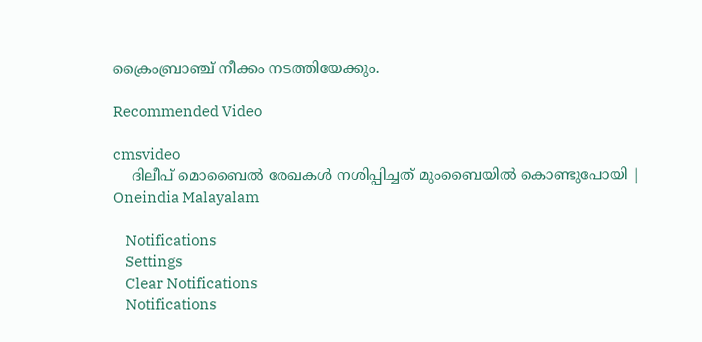ക്രൈംബ്രാഞ്ച് നീക്കം നടത്തിയേക്കും.

Recommended Video

cmsvideo
    ദിലീപ് മൊബൈല്‍ രേഖകള്‍ നശിപ്പിച്ചത് മുംബൈയില്‍ കൊണ്ടുപോയി | Oneindia Malayalam

    Notifications
    Settings
    Clear Notifications
    Notifications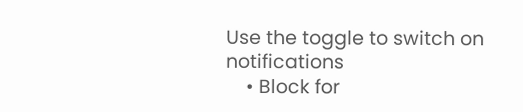Use the toggle to switch on notifications
    • Block for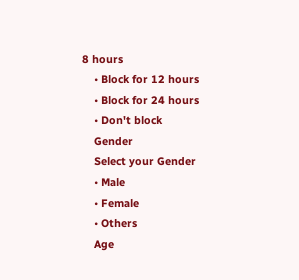8 hours
    • Block for 12 hours
    • Block for 24 hours
    • Don't block
    Gender
    Select your Gender
    • Male
    • Female
    • Others
    Age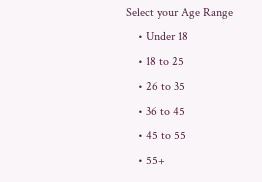Select your Age Range
    • Under 18
    • 18 to 25
    • 26 to 35
    • 36 to 45
    • 45 to 55
    • 55+